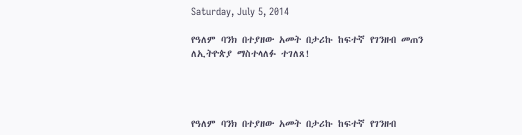Saturday, July 5, 2014

የዓለም ባንክ በተያዘው አመት በታሪኩ ከፍተኛ የገንዘብ መጠን ለኢትዮጵያ ማስተላለፉ ተገለጸ!




የዓለም ባንክ በተያዘው አመት በታሪኩ ከፍተኛ የገንዘብ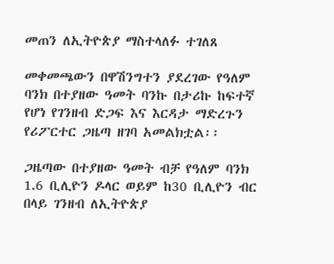መጠን ለኢትዮጵያ ማስተላለፉ ተገለጸ

መቀመጫውን በዋሽንግተን ያደረገው የዓለም ባንክ በተያዘው ዓመት ባንኩ በታሪኩ ከፍተኛ የሆነ የገንዘብ ድጋፍ እና እርዳታ ማድረጉን የሪፖርተር ጋዜጣ ዘገባ አመልክቷል፡፡

ጋዜጣው በተያዘው ዓመት ብቻ የዓለም ባንክ 1.6 ቢሊዮን ዶላር ወይም ከ30 ቢሊዮን ብር በላይ ገንዘብ ለኢትዮጵያ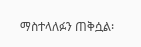ማስተላለፉን ጠቅሷል፡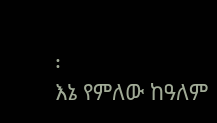፡
እኔ የምለው ከዓለም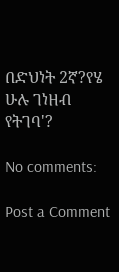በድህነት 2ኛ?የሄ ሁሉ ገነዘብ የትገባ'?

No comments:

Post a Comment